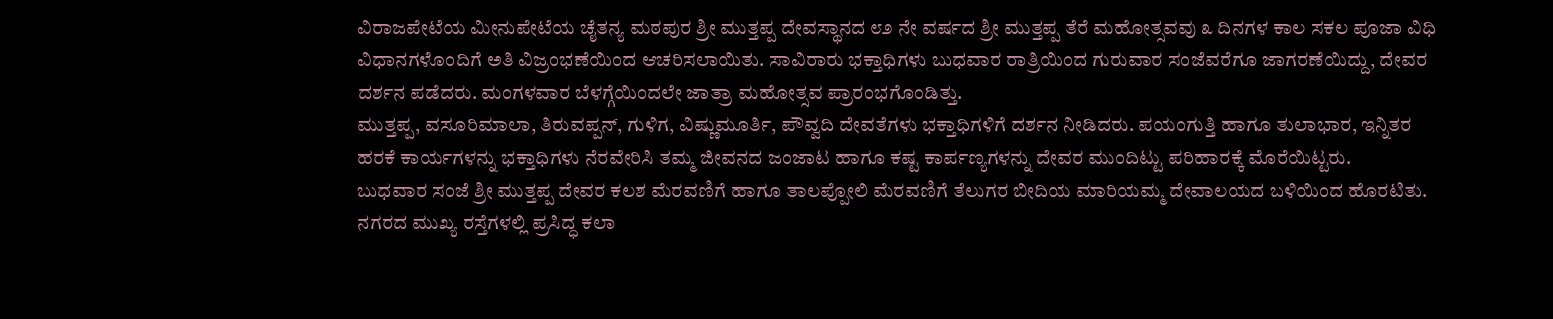ವಿರಾಜಪೇಟೆಯ ಮೀನುಪೇಟೆಯ ಚೈತನ್ಯ ಮಠಪುರ ಶ್ರೀ ಮುತ್ತಪ್ಪ ದೇವಸ್ಥಾನದ ೮೨ ನೇ ವರ್ಷದ ಶ್ರೀ ಮುತ್ತಪ್ಪ ತೆರೆ ಮಹೋತ್ಸವವು ೩ ದಿನಗಳ ಕಾಲ ಸಕಲ ಪೂಜಾ ವಿಧಿ ವಿಧಾನಗಳೊಂದಿಗೆ ಅತಿ ವಿಜ್ರಂಭಣೆಯಿಂದ ಆಚರಿಸಲಾಯಿತು. ಸಾವಿರಾರು ಭಕ್ತಾಧಿಗಳು ಬುಧವಾರ ರಾತ್ರಿಯಿಂದ ಗುರುವಾರ ಸಂಜೆವರೆಗೂ ಜಾಗರಣೆಯಿದ್ದು, ದೇವರ ದರ್ಶನ ಪಡೆದರು. ಮಂಗಳವಾರ ಬೆಳಗ್ಗೆಯಿಂದಲೇ ಜಾತ್ರಾ ಮಹೋತ್ಸವ ಪ್ರಾರಂಭಗೊಂಡಿತ್ತು.
ಮುತ್ತಪ್ಪ, ವಸೂರಿಮಾಲಾ, ತಿರುವಪ್ಪನ್, ಗುಳಿಗ, ವಿಷ್ಣುಮೂರ್ತಿ, ಪೌವ್ವದಿ ದೇವತೆಗಳು ಭಕ್ತಾಧಿಗಳಿಗೆ ದರ್ಶನ ನೀಡಿದರು. ಪಯಂಗುತ್ತಿ ಹಾಗೂ ತುಲಾಭಾರ, ಇನ್ನಿತರ ಹರಕೆ ಕಾರ್ಯಗಳನ್ನು ಭಕ್ತಾಧಿಗಳು ನೆರವೇರಿಸಿ ತಮ್ಮ ಜೀವನದ ಜಂಜಾಟ ಹಾಗೂ ಕಷ್ಟ ಕಾರ್ಪಣ್ಯಗಳನ್ನು ದೇವರ ಮುಂದಿಟ್ಟು ಪರಿಹಾರಕ್ಕೆ ಮೊರೆಯಿಟ್ಟರು.
ಬುಧವಾರ ಸಂಜೆ ಶ್ರೀ ಮುತ್ತಪ್ಪ ದೇವರ ಕಲಶ ಮೆರವಣಿಗೆ ಹಾಗೂ ತಾಲಪ್ಪೋಲಿ ಮೆರವಣಿಗೆ ತೆಲುಗರ ಬೀದಿಯ ಮಾರಿಯಮ್ಮ ದೇವಾಲಯದ ಬಳಿಯಿಂದ ಹೊರಟಿತು. ನಗರದ ಮುಖ್ಯ ರಸ್ತೆಗಳಲ್ಲಿ ಪ್ರಸಿದ್ಧ ಕಲಾ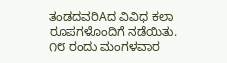ತಂಡದವರಿAದ ವಿವಿಧ ಕಲಾ ರೂಪಗಳೊಂದಿಗೆ ನಡೆಯಿತು.
೧೮ ರಂದು ಮಂಗಳವಾರ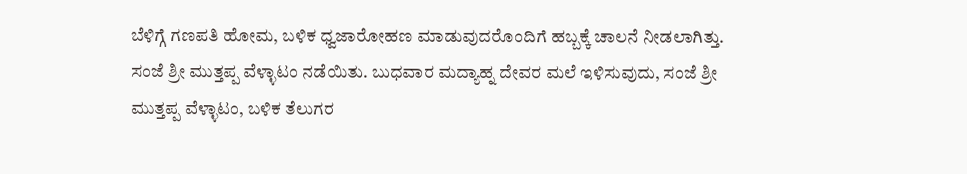ಬೆಳಿಗ್ಗೆ ಗಣಪತಿ ಹೋಮ, ಬಳಿಕ ಧ್ವಜಾರೋಹಣ ಮಾಡುವುದರೊಂದಿಗೆ ಹಬ್ಬಕ್ಕೆ ಚಾಲನೆ ನೀಡಲಾಗಿತ್ತು. ಸಂಜೆ ಶ್ರೀ ಮುತ್ತಪ್ಪ ವೆಳ್ಳಾಟಂ ನಡೆಯಿತು. ಬುಧವಾರ ಮದ್ಯಾಹ್ನ ದೇವರ ಮಲೆ ಇಳಿಸುವುದು, ಸಂಜೆ ಶ್ರೀ ಮುತ್ತಪ್ಪ ವೆಳ್ಳಾಟಂ, ಬಳಿಕ ತೆಲುಗರ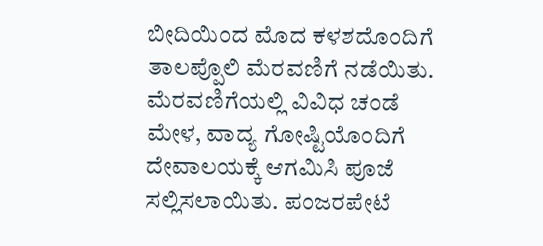ಬೀದಿಯಿಂದ ಮೊದ ಕಳಶದೊಂದಿಗೆ ತಾಲಪ್ಪೊಲಿ ಮೆರವಣಿಗೆ ನಡೆಯಿತು.
ಮೆರವಣಿಗೆಯಲ್ಲಿ ವಿವಿಧ ಚಂಡೆ ಮೇಳ, ವಾದ್ಯ ಗೋಷ್ಟಿಯೊಂದಿಗೆ ದೇವಾಲಯಕ್ಕೆ ಆಗಮಿಸಿ ಪೂಜೆ ಸಲ್ಲಿಸಲಾಯಿತು. ಪಂಜರಪೇಟೆ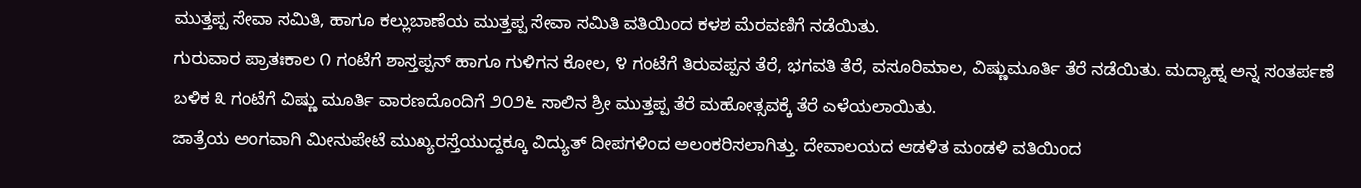ಮುತ್ತಪ್ಪ ಸೇವಾ ಸಮಿತಿ, ಹಾಗೂ ಕಲ್ಲುಬಾಣೆಯ ಮುತ್ತಪ್ಪ ಸೇವಾ ಸಮಿತಿ ವತಿಯಿಂದ ಕಳಶ ಮೆರವಣಿಗೆ ನಡೆಯಿತು.
ಗುರುವಾರ ಪ್ರಾತಃಕಾಲ ೧ ಗಂಟೆಗೆ ಶಾಸ್ತಪ್ಪನ್ ಹಾಗೂ ಗುಳಿಗನ ಕೋಲ, ೪ ಗಂಟೆಗೆ ತಿರುವಪ್ಪನ ತೆರೆ, ಭಗವತಿ ತೆರೆ, ವಸೂರಿಮಾಲ, ವಿಷ್ಣುಮೂರ್ತಿ ತೆರೆ ನಡೆಯಿತು. ಮದ್ಯಾಹ್ನ ಅನ್ನ ಸಂತರ್ಪಣೆ ಬಳಿಕ ೩ ಗಂಟೆಗೆ ವಿಷ್ಣು ಮೂರ್ತಿ ವಾರಣದೊಂದಿಗೆ ೨೦೨೬ ಸಾಲಿನ ಶ್ರೀ ಮುತ್ತಪ್ಪ ತೆರೆ ಮಹೋತ್ಸವಕ್ಕೆ ತೆರೆ ಎಳೆಯಲಾಯಿತು.
ಜಾತ್ರೆಯ ಅಂಗವಾಗಿ ಮೀನುಪೇಟೆ ಮುಖ್ಯರಸ್ತೆಯುದ್ದಕ್ಕೂ ವಿದ್ಯುತ್ ದೀಪಗಳಿಂದ ಅಲಂಕರಿಸಲಾಗಿತ್ತು. ದೇವಾಲಯದ ಆಡಳಿತ ಮಂಡಳಿ ವತಿಯಿಂದ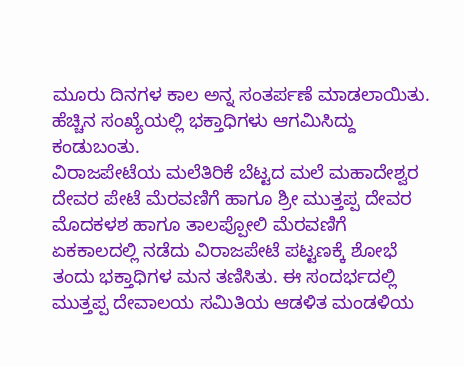ಮೂರು ದಿನಗಳ ಕಾಲ ಅನ್ನ ಸಂತರ್ಪಣೆ ಮಾಡಲಾಯಿತು. ಹೆಚ್ಚಿನ ಸಂಖ್ಯೆಯಲ್ಲಿ ಭಕ್ತಾಧಿಗಳು ಆಗಮಿಸಿದ್ದು ಕಂಡುಬಂತು.
ವಿರಾಜಪೇಟೆಯ ಮಲೆತಿರಿಕೆ ಬೆಟ್ಟದ ಮಲೆ ಮಹಾದೇಶ್ವರ ದೇವರ ಪೇಟೆ ಮೆರವಣಿಗೆ ಹಾಗೂ ಶ್ರೀ ಮುತ್ತಪ್ಪ ದೇವರ ಮೊದಕಳಶ ಹಾಗೂ ತಾಲಪ್ಪೋಲಿ ಮೆರವಣಿಗೆ ಏಕಕಾಲದಲ್ಲಿ ನಡೆದು ವಿರಾಜಪೇಟೆ ಪಟ್ಟಣಕ್ಕೆ ಶೋಭೆ ತಂದು ಭಕ್ತಾಧಿಗಳ ಮನ ತಣಿಸಿತು. ಈ ಸಂದರ್ಭದಲ್ಲಿ ಮುತ್ತಪ್ಪ ದೇವಾಲಯ ಸಮಿತಿಯ ಆಡಳಿತ ಮಂಡಳಿಯ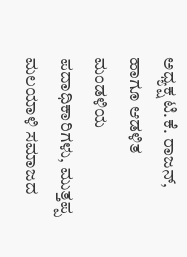ಅಧ್ಯಕ್ಷ ಟಿ.ಕೆ. ರಾಜನ್, ಹಾಗೂ ಆಡಳಿತ ಮಂಡಳಿಯ ಪದಾಧಿಕಾರಿಗಳು, ಮುತ್ತಪ್ಪ ಮಲಯಾಳಿ ಸಮಾಜದ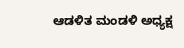ಆಡಳಿತ ಮಂಡಳಿ ಅಧ್ಯಕ್ಷ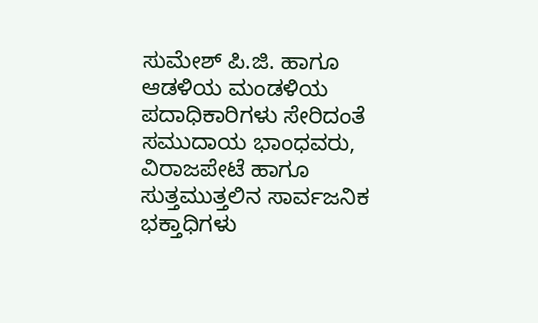ಸುಮೇಶ್ ಪಿ.ಜಿ. ಹಾಗೂ ಆಡಳಿಯ ಮಂಡಳಿಯ ಪದಾಧಿಕಾರಿಗಳು ಸೇರಿದಂತೆ ಸಮುದಾಯ ಭಾಂಧವರು, ವಿರಾಜಪೇಟೆ ಹಾಗೂ ಸುತ್ತಮುತ್ತಲಿನ ಸಾರ್ವಜನಿಕ ಭಕ್ತಾಧಿಗಳು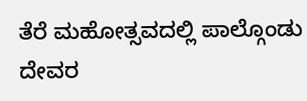ತೆರೆ ಮಹೋತ್ಸವದಲ್ಲಿ ಪಾಲ್ಗೊಂಡು ದೇವರ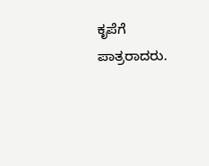ಕೃಪೆಗೆ ಪಾತ್ರರಾದರು.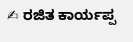✍ ರಜಿತ ಕಾರ್ಯಪ್ಪ